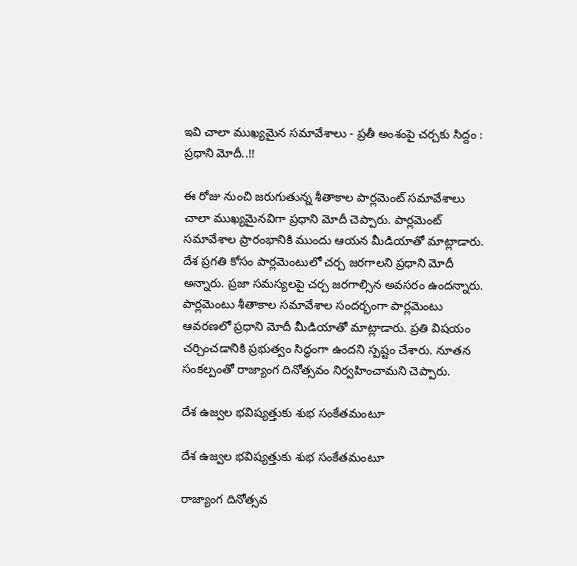ఇవి చాలా ముఖ్యమైన సమావేశాలు - ప్రతీ అంశంపై చర్చకు సిద్దం : ప్రధాని మోదీ..!!

ఈ రోజు నుంచి జరుగుతున్న శీతాకాల పార్లమెంట్ సమావేశాలు చాలా ముఖ్యమైనవిగా ప్రధాని మోదీ చెప్పారు. పార్లమెంట్ సమావేశాల ప్రారంభానికి ముందు ఆయన మీడియాతో మాట్లాడారు. దేశ ప్రగతి కోసం పార్లమెంటులో చర్చ జరగాలని ప్రధాని మోదీ అన్నారు. ప్రజా సమస్యలపై చర్చ జరగాల్సిన అవసరం ఉందన్నారు. పార్లమెంటు శీతాకాల సమావేశాల సందర్భంగా పార్లమెంటు ఆవరణలో ప్రధాని మోదీ మీడియాతో మాట్లాడారు. ప్రతి విషయం చర్చించడానికి ప్రభుత్వం సిద్ధంగా ఉందని స్పష్టం చేశారు. నూతన సంకల్పంతో రాజ్యాంగ దినోత్సవం నిర్వహించామని చెప్పారు.

దేశ ఉజ్వల భవిష్యత్తుకు శుభ సంకేతమంటూ

దేశ ఉజ్వల భవిష్యత్తుకు శుభ సంకేతమంటూ

రాజ్యాంగ దినోత్సవ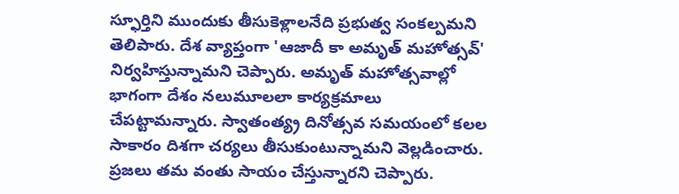స్ఫూర్తిని ముందుకు తీసుకెళ్లాలనేది ప్రభుత్వ సంకల్పమని తెలిపారు. దేశ వ్యాప్తంగా 'ఆజాదీ కా అమృత్‌ మహోత్సవ్‌' నిర్వహిస్తున్నామని చెప్పారు. అమృత్‌ మహోత్సవాల్లో భాగంగా దేశం నలుమూలలా కార్యక్రమాలు చేపట్టామన్నారు. స్వాతంత్య్ర దినోత్సవ సమయంలో కలల సాకారం దిశగా చర్యలు తీసుకుంటున్నామని వెల్లడించారు. ప్రజలు తమ వంతు సాయం చేస్తున్నారని చెప్పారు.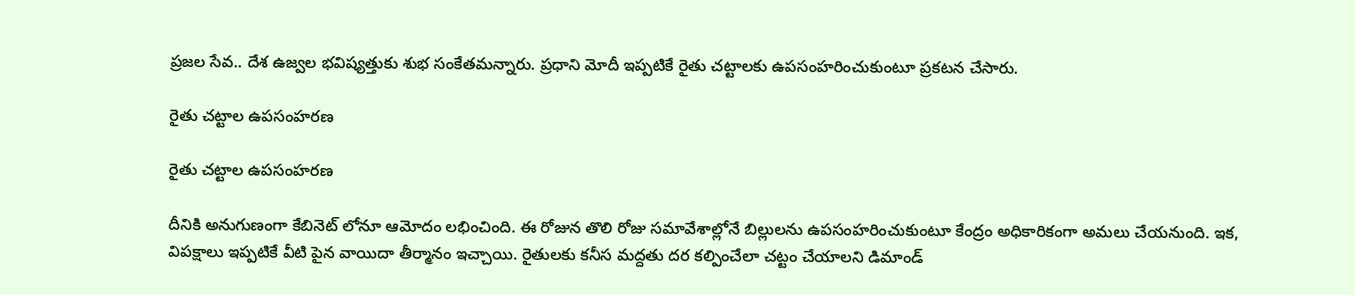ప్రజల సేవ.. దేశ ఉజ్వల భవిష్యత్తుకు శుభ సంకేతమన్నారు. ప్రధాని మోదీ ఇప్పటికే రైతు చట్టాలకు ఉపసంహరించుకుంటూ ప్రకటన చేసారు.

రైతు చట్టాల ఉపసంహరణ

రైతు చట్టాల ఉపసంహరణ

దీనికి అనుగుణంగా కేబినెట్ లోనూ ఆమోదం లభించింది. ఈ రోజున తొలి రోజు సమావేశాల్లోనే బిల్లులను ఉపసంహరించుకుంటూ కేంద్రం అధికారికంగా అమలు చేయనుంది. ఇక, విపక్షాలు ఇప్పటికే వీటి పైన వాయిదా తీర్మానం ఇచ్చాయి. రైతులకు కనీస మద్దతు దర కల్పించేలా చట్టం చేయాలని డిమాండ్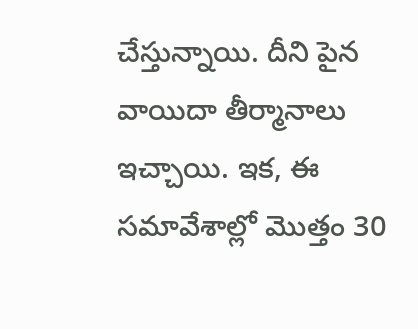చేస్తున్నాయి. దీని పైన వాయిదా తీర్మానాలు ఇచ్చాయి. ఇక, ఈ సమావేశాల్లో మొత్తం 30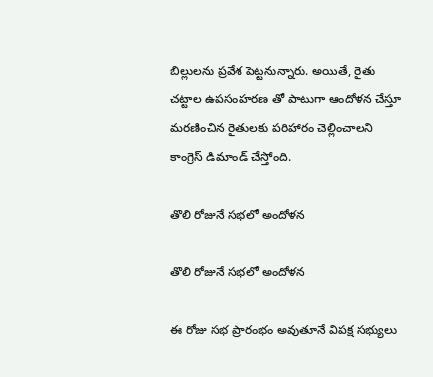బిల్లులను ప్రవేశ పెట్టనున్నారు. అయితే, రైతు చట్టాల ఉపసంహరణ తో పాటుగా ఆందోళన చేస్తూ మరణించిన రైతులకు పరిహారం చెల్లించాలని కాంగ్రెస్ డిమాండ్ చేస్తోంది.

తొలి రోజునే సభలో అందోళన

తొలి రోజునే సభలో అందోళన

ఈ రోజు సభ ప్రారంభం అవుతూనే విపక్ష సభ్యులు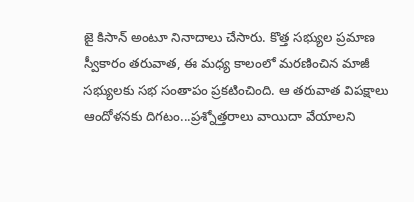జై కిసాన్ అంటూ నినాదాలు చేసారు. కొత్త సభ్యుల ప్రమాణ స్వీకారం తరువాత, ఈ మధ్య కాలంలో మరణించిన మాజీ సభ్యులకు సభ సంతాపం ప్రకటించింది. ఆ తరువాత విపక్షాలు ఆందోళనకు దిగటం...ప్రశ్నోత్తరాలు వాయిదా వేయాలని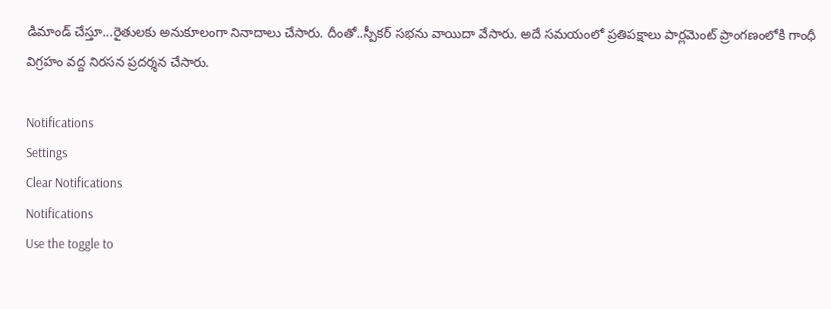డిమాండ్ చేస్తూ...రైతులకు అనుకూలంగా నినాదాలు చేసారు. దీంతో..స్పీకర్ సభను వాయిదా వేసారు. అదే సమయంలో ప్రతిపక్షాలు పార్లమెంట్ ప్రాంగణంలోకి గాంధీ విగ్రహం వద్ద నిరసన ప్రదర్శన చేసారు.

Notifications
Settings
Clear Notifications
Notifications
Use the toggle to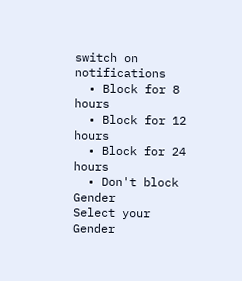switch on notifications
  • Block for 8 hours
  • Block for 12 hours
  • Block for 24 hours
  • Don't block
Gender
Select your Gender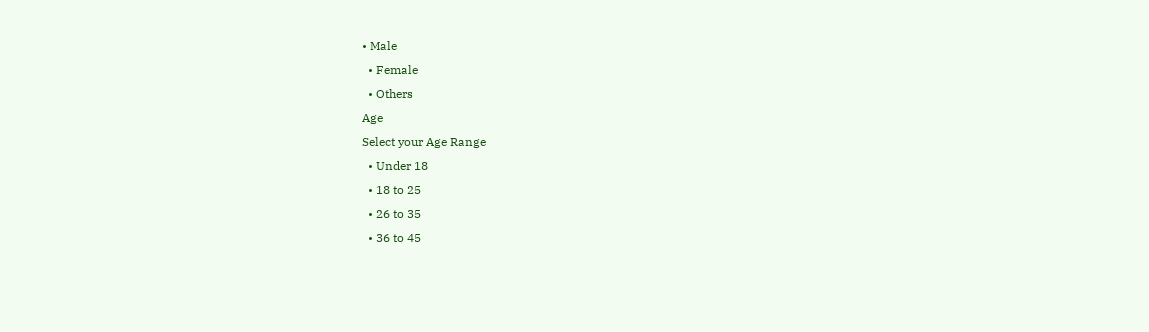• Male
  • Female
  • Others
Age
Select your Age Range
  • Under 18
  • 18 to 25
  • 26 to 35
  • 36 to 45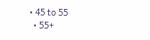• 45 to 55
  • 55+